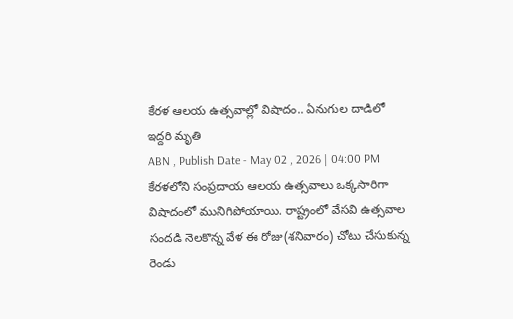కేరళ ఆలయ ఉత్సవాల్లో విషాదం.. ఏనుగుల దాడిలో ఇద్దరి మృతి
ABN , Publish Date - May 02 , 2026 | 04:00 PM
కేరళలోని సంప్రదాయ ఆలయ ఉత్సవాలు ఒక్కసారిగా విషాదంలో మునిగిపోయాయి. రాష్ట్రంలో వేసవి ఉత్సవాల సందడి నెలకొన్న వేళ ఈ రోజు(శనివారం) చోటు చేసుకున్న రెండు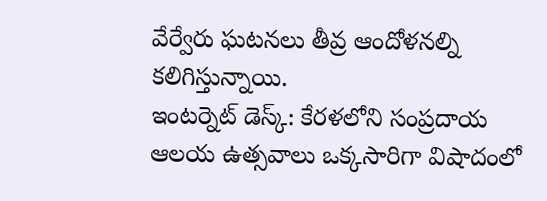వేర్వేరు ఘటనలు తీవ్ర ఆందోళనల్ని కలిగిస్తున్నాయి.
ఇంటర్నెట్ డెస్క్: కేరళలోని సంప్రదాయ ఆలయ ఉత్సవాలు ఒక్కసారిగా విషాదంలో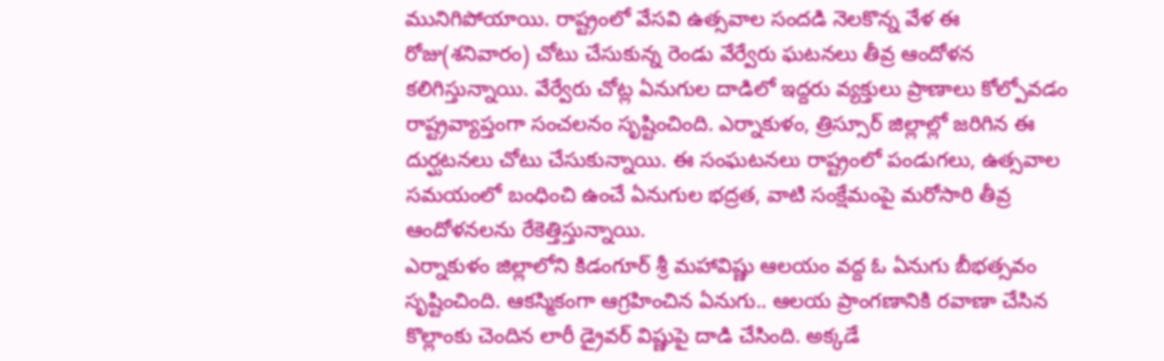మునిగిపోయాయి. రాష్ట్రంలో వేసవి ఉత్సవాల సందడి నెలకొన్న వేళ ఈ రోజు(శనివారం) చోటు చేసుకున్న రెండు వేర్వేరు ఘటనలు తీవ్ర ఆందోళన కలిగిస్తున్నాయి. వేర్వేరు చోట్ల ఏనుగుల దాడిలో ఇద్దరు వ్యక్తులు ప్రాణాలు కోల్పోవడం రాష్ట్రవ్యాప్తంగా సంచలనం సృష్టించింది. ఎర్నాకుళం, త్రిస్సూర్ జిల్లాల్లో జరిగిన ఈ దుర్ఘటనలు చోటు చేసుకున్నాయి. ఈ సంఘటనలు రాష్ట్రంలో పండుగలు, ఉత్సవాల సమయంలో బంధించి ఉంచే ఏనుగుల భద్రత, వాటి సంక్షేమంపై మరోసారి తీవ్ర ఆందోళనలను రేకెత్తిస్తున్నాయి.
ఎర్నాకుళం జిల్లాలోని కిడంగూర్ శ్రీ మహావిష్ణు ఆలయం వద్ద ఓ ఏనుగు బీభత్సవం సృష్టించింది. ఆకస్మికంగా ఆగ్రహించిన ఏనుగు.. ఆలయ ప్రాంగణానికి రవాణా చేసిన కొల్లాంకు చెందిన లారీ డ్రైవర్ విష్ణుపై దాడి చేసింది. అక్కడే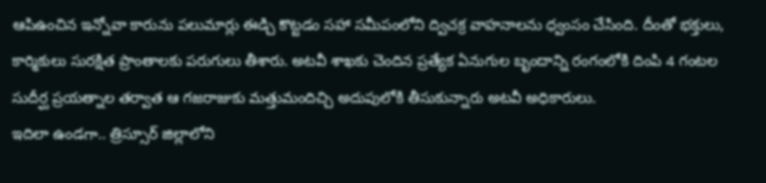ఆపిఉంచిన ఇన్నోవా కారును పలుమార్లు ఈడ్చి కొట్టడం సహా సమీపంలోని ద్విచక్ర వాహనాలను ధ్వంసం చేసింది. దీంతో భక్తులు, కార్మికులు సురక్షిత ప్రాంతాలకు పరుగులు తీశారు. అటవీ శాఖకు చెందిన ప్రత్యేక ఏనుగుల బృందాన్ని రంగంలోకి దింపి 4 గంటల సుదీర్ఘ ప్రయత్నాల తర్వాత ఆ గజరాజుకు మత్తుమందిచ్చి అదుపులోకి తీసుకున్నారు అటవీ అధికారులు.
ఇదిలా ఉండగా.. త్రిస్సూర్ జిల్లాలోని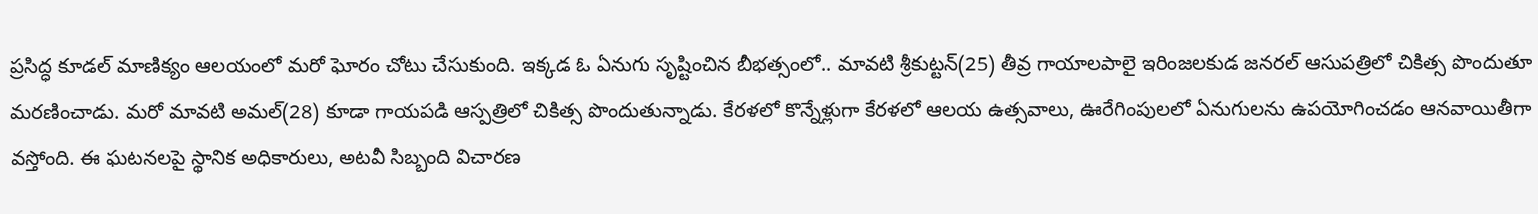ప్రసిద్ధ కూడల్ మాణిక్యం ఆలయంలో మరో ఘోరం చోటు చేసుకుంది. ఇక్కడ ఓ ఏనుగు సృష్టించిన బీభత్సంలో.. మావటి శ్రీకుట్టన్(25) తీవ్ర గాయాలపాలై ఇరింజలకుడ జనరల్ ఆసుపత్రిలో చికిత్స పొందుతూ మరణించాడు. మరో మావటి అమల్(28) కూడా గాయపడి ఆస్పత్రిలో చికిత్స పొందుతున్నాడు. కేరళలో కొన్నేళ్లుగా కేరళలో ఆలయ ఉత్సవాలు, ఊరేగింపులలో ఏనుగులను ఉపయోగించడం ఆనవాయితీగా వస్తోంది. ఈ ఘటనలపై స్థానిక అధికారులు, అటవీ సిబ్బంది విచారణ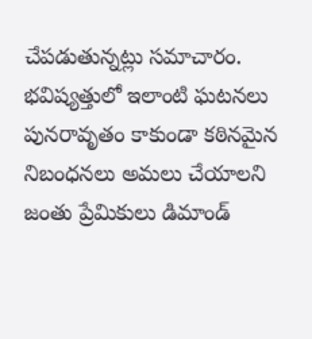చేపడుతున్నట్లు సమాచారం. భవిష్యత్తులో ఇలాంటి ఘటనలు పునరావృతం కాకుండా కఠినమైన నిబంధనలు అమలు చేయాలని జంతు ప్రేమికులు డిమాండ్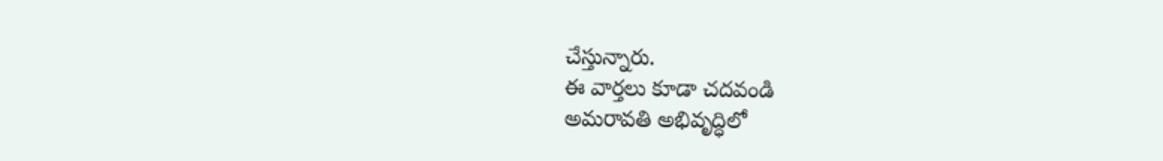చేస్తున్నారు.
ఈ వార్తలు కూడా చదవండి
అమరావతి అభివృద్ధిలో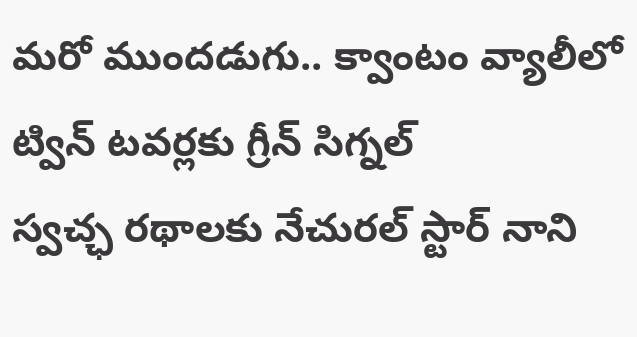మరో ముందడుగు.. క్వాంటం వ్యాలీలో ట్విన్ టవర్లకు గ్రీన్ సిగ్నల్
స్వచ్ఛ రథాలకు నేచురల్ స్టార్ నాని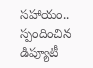సహాయం.. స్పందించిన డిప్యూటీ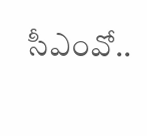సీఎంవో..